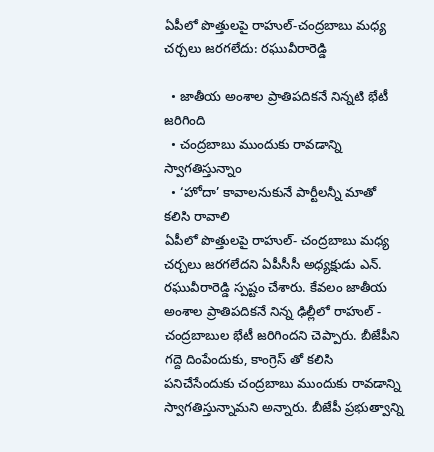ఏపీలో పొత్తులపై రాహుల్-చంద్రబాబు మధ్య చర్చలు జరగలేదు: రఘువీరారెడ్డి

  • జాతీయ అంశాల ప్రాతిపదికనే నిన్నటి భేటీ జరిగింది
  • చంద్రబాబు ముందుకు రావడాన్ని స్వాగతిస్తున్నాం
  • ‘హోదా’ కావాలనుకునే పార్టీలన్నీ మాతో కలిసి రావాలి
ఏపీలో పొత్తులపై రాహుల్- చంద్రబాబు మధ్య చర్చలు జరగలేదని ఏపీసీసీ అధ్యక్షుడు ఎన్. రఘువీరారెడ్డి స్పష్టం చేశారు. కేవలం జాతీయ అంశాల ప్రాతిపదికనే నిన్న ఢిల్లీలో రాహుల్ - చంద్రబాబుల భేటీ జరిగిందని చెప్పారు. బీజేపీని గద్దె దింపేందుకు, కాంగ్రెస్ తో కలిసి పనిచేసేందుకు చంద్రబాబు ముందుకు రావడాన్ని స్వాగతిస్తున్నామని అన్నారు. బీజేపీ ప్రభుత్వాన్ని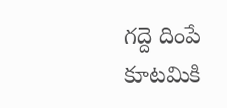గద్దె దింపే కూటమికి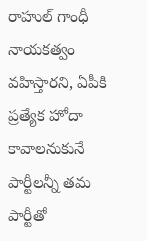రాహుల్ గాంధీ నాయకత్వం వహిస్తారని, ఏపీకి ప్రత్యేక హోదా కావాలనుకునే పార్టీలన్నీ తమ పార్టీతో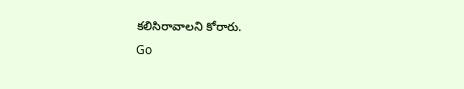కలిసిరావాలని కోరారు.
Go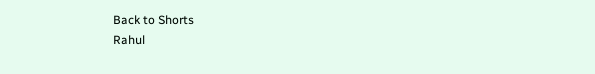Back to Shorts
Rahul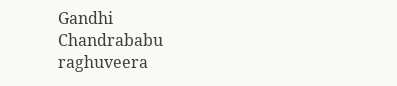Gandhi
Chandrababu
raghuveera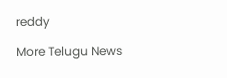reddy

More Telugu News